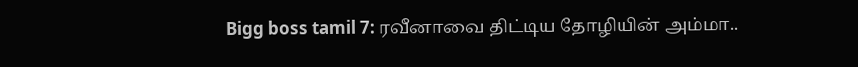Bigg boss tamil 7: ரவீனாவை திட்டிய தோழியின் அம்மா..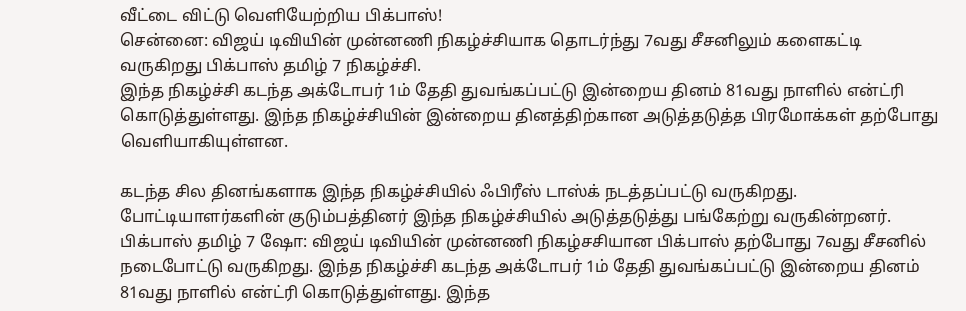வீட்டை விட்டு வெளியேற்றிய பிக்பாஸ்!
சென்னை: விஜய் டிவியின் முன்னணி நிகழ்ச்சியாக தொடர்ந்து 7வது சீசனிலும் களைகட்டி வருகிறது பிக்பாஸ் தமிழ் 7 நிகழ்ச்சி.
இந்த நிகழ்ச்சி கடந்த அக்டோபர் 1ம் தேதி துவங்கப்பட்டு இன்றைய தினம் 81வது நாளில் என்ட்ரி கொடுத்துள்ளது. இந்த நிகழ்ச்சியின் இன்றைய தினத்திற்கான அடுத்தடுத்த பிரமோக்கள் தற்போது வெளியாகியுள்ளன.

கடந்த சில தினங்களாக இந்த நிகழ்ச்சியில் ஃபிரீஸ் டாஸ்க் நடத்தப்பட்டு வருகிறது. போட்டியாளர்களின் குடும்பத்தினர் இந்த நிகழ்ச்சியில் அடுத்தடுத்து பங்கேற்று வருகின்றனர்.
பிக்பாஸ் தமிழ் 7 ஷோ: விஜய் டிவியின் முன்னணி நிகழ்சசியான பிக்பாஸ் தற்போது 7வது சீசனில் நடைபோட்டு வருகிறது. இந்த நிகழ்ச்சி கடந்த அக்டோபர் 1ம் தேதி துவங்கப்பட்டு இன்றைய தினம் 81வது நாளில் என்ட்ரி கொடுத்துள்ளது. இந்த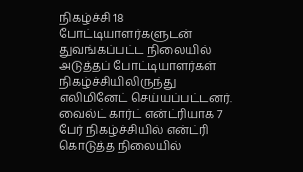நிகழ்ச்சி 18 போட்டியாளர்களுடன் துவங்கப்பட்ட நிலையில் அடுத்தப் போட்டியாளர்கள் நிகழ்ச்சியிலிருந்து எலிமினேட் செய்யப்பட்டனர். வைல்ட் கார்ட் என்ட்ரியாக 7 பேர் நிகழ்ச்சியில் என்ட்ரி கொடுத்த நிலையில்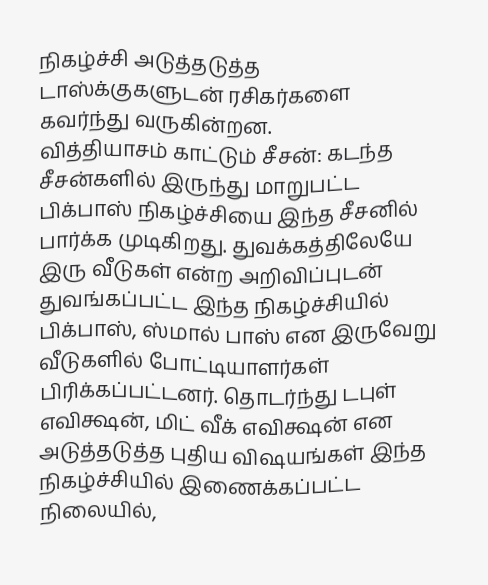நிகழ்ச்சி அடுத்தடுத்த டாஸ்க்குகளுடன் ரசிகர்களை கவர்ந்து வருகின்றன.
வித்தியாசம் காட்டும் சீசன்: கடந்த சீசன்களில் இருந்து மாறுபட்ட பிக்பாஸ் நிகழ்ச்சியை இந்த சீசனில் பார்க்க முடிகிறது. துவக்கத்திலேயே இரு வீடுகள் என்ற அறிவிப்புடன் துவங்கப்பட்ட இந்த நிகழ்ச்சியில் பிக்பாஸ், ஸ்மால் பாஸ் என இருவேறு வீடுகளில் போட்டியாளர்கள் பிரிக்கப்பட்டனர். தொடர்ந்து டபுள் எவிக்ஷன், மிட் வீக் எவிக்ஷன் என அடுத்தடுத்த புதிய விஷயங்கள் இந்த நிகழ்ச்சியில் இணைக்கப்பட்ட நிலையில்,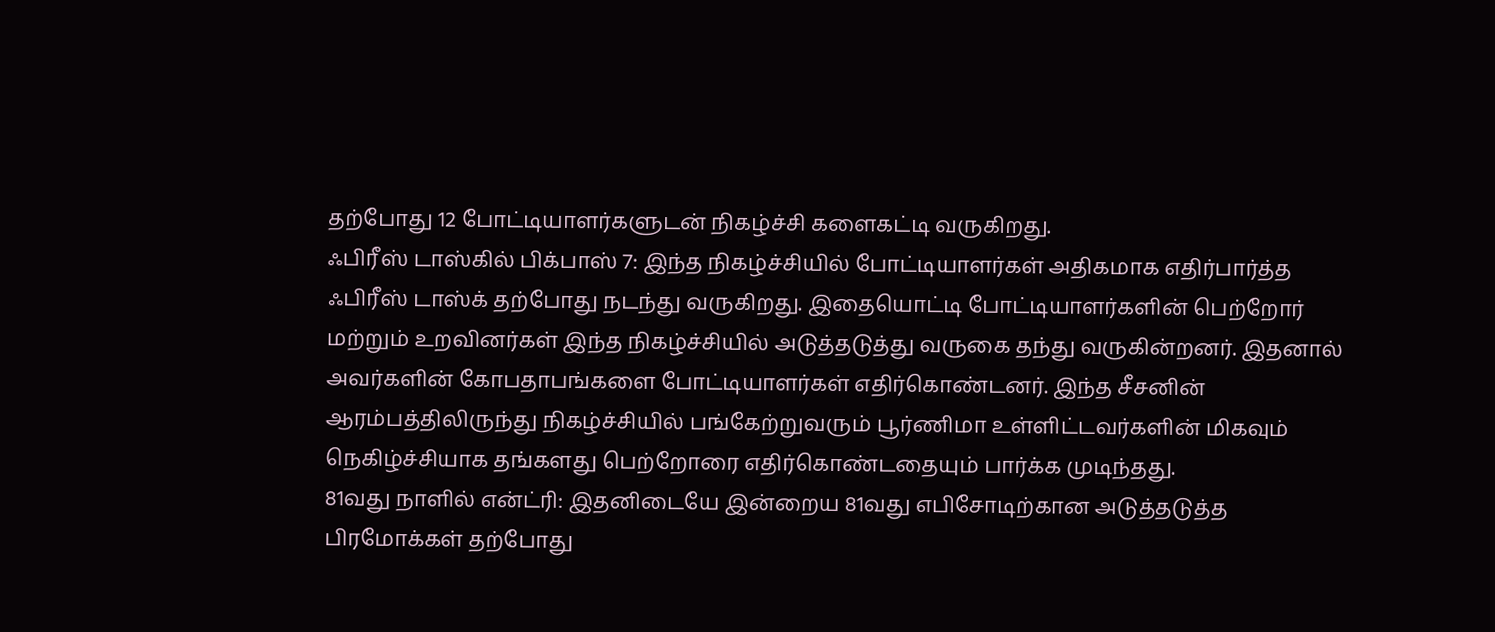தற்போது 12 போட்டியாளர்களுடன் நிகழ்ச்சி களைகட்டி வருகிறது.
ஃபிரீஸ் டாஸ்கில் பிக்பாஸ் 7: இந்த நிகழ்ச்சியில் போட்டியாளர்கள் அதிகமாக எதிர்பார்த்த ஃபிரீஸ் டாஸ்க் தற்போது நடந்து வருகிறது. இதையொட்டி போட்டியாளர்களின் பெற்றோர் மற்றும் உறவினர்கள் இந்த நிகழ்ச்சியில் அடுத்தடுத்து வருகை தந்து வருகின்றனர். இதனால் அவர்களின் கோபதாபங்களை போட்டியாளர்கள் எதிர்கொண்டனர். இந்த சீசனின் ஆரம்பத்திலிருந்து நிகழ்ச்சியில் பங்கேற்றுவரும் பூர்ணிமா உள்ளிட்டவர்களின் மிகவும் நெகிழ்ச்சியாக தங்களது பெற்றோரை எதிர்கொண்டதையும் பார்க்க முடிந்தது.
81வது நாளில் என்ட்ரி: இதனிடையே இன்றைய 81வது எபிசோடிற்கான அடுத்தடுத்த பிரமோக்கள் தற்போது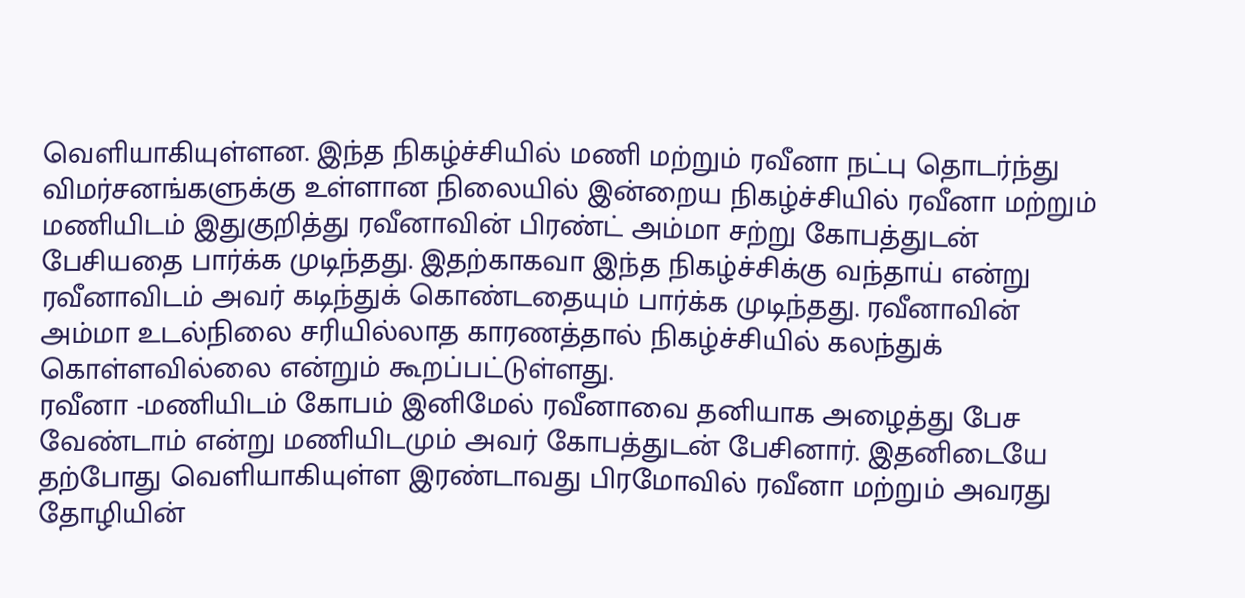வெளியாகியுள்ளன. இந்த நிகழ்ச்சியில் மணி மற்றும் ரவீனா நட்பு தொடர்ந்து விமர்சனங்களுக்கு உள்ளான நிலையில் இன்றைய நிகழ்ச்சியில் ரவீனா மற்றும் மணியிடம் இதுகுறித்து ரவீனாவின் பிரண்ட் அம்மா சற்று கோபத்துடன் பேசியதை பார்க்க முடிந்தது. இதற்காகவா இந்த நிகழ்ச்சிக்கு வந்தாய் என்று ரவீனாவிடம் அவர் கடிந்துக் கொண்டதையும் பார்க்க முடிந்தது. ரவீனாவின் அம்மா உடல்நிலை சரியில்லாத காரணத்தால் நிகழ்ச்சியில் கலந்துக் கொள்ளவில்லை என்றும் கூறப்பட்டுள்ளது.
ரவீனா -மணியிடம் கோபம் இனிமேல் ரவீனாவை தனியாக அழைத்து பேச வேண்டாம் என்று மணியிடமும் அவர் கோபத்துடன் பேசினார். இதனிடையே தற்போது வெளியாகியுள்ள இரண்டாவது பிரமோவில் ரவீனா மற்றும் அவரது தோழியின்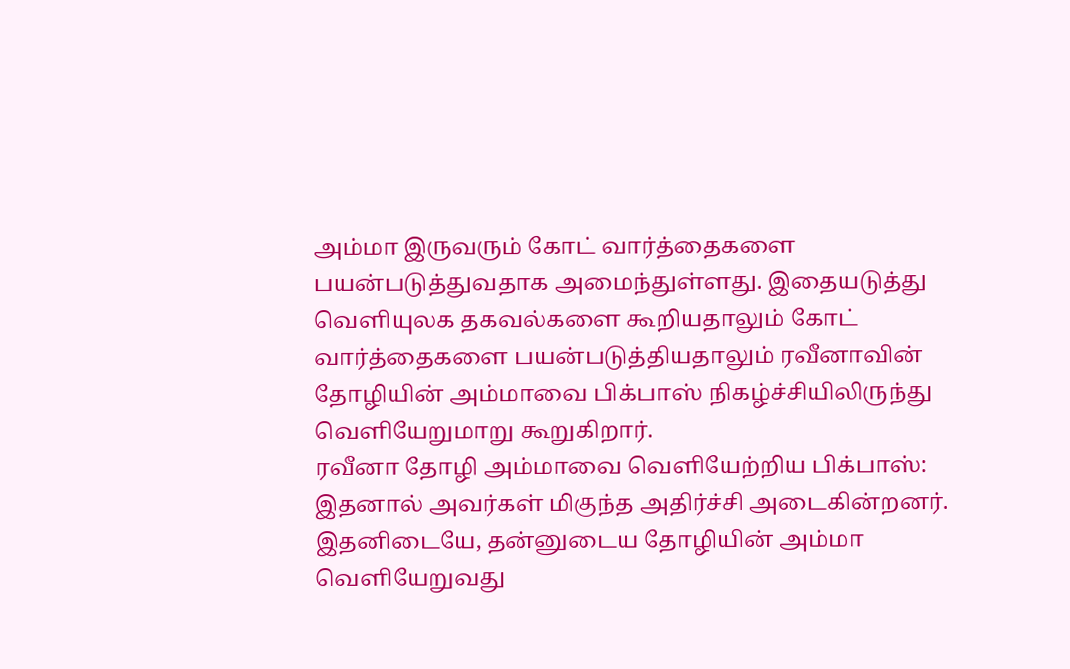அம்மா இருவரும் கோட் வார்த்தைகளை பயன்படுத்துவதாக அமைந்துள்ளது. இதையடுத்து வெளியுலக தகவல்களை கூறியதாலும் கோட் வார்த்தைகளை பயன்படுத்தியதாலும் ரவீனாவின் தோழியின் அம்மாவை பிக்பாஸ் நிகழ்ச்சியிலிருந்து வெளியேறுமாறு கூறுகிறார்.
ரவீனா தோழி அம்மாவை வெளியேற்றிய பிக்பாஸ்: இதனால் அவர்கள் மிகுந்த அதிர்ச்சி அடைகின்றனர். இதனிடையே, தன்னுடைய தோழியின் அம்மா வெளியேறுவது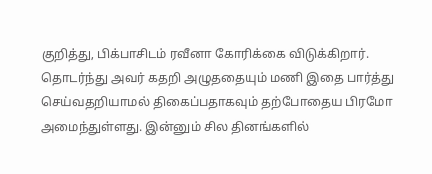குறித்து, பிக்பாசிடம் ரவீனா கோரிக்கை விடுக்கிறார். தொடர்ந்து அவர் கதறி அழுததையும் மணி இதை பார்த்து செய்வதறியாமல் திகைப்பதாகவும் தற்போதைய பிரமோ அமைந்துள்ளது. இன்னும் சில தினங்களில்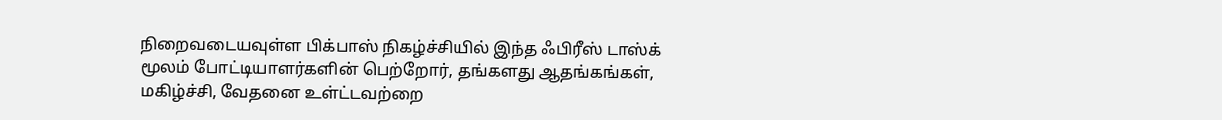நிறைவடையவுள்ள பிக்பாஸ் நிகழ்ச்சியில் இந்த ஃபிரீஸ் டாஸ்க் மூலம் போட்டியாளர்களின் பெற்றோர், தங்களது ஆதங்கங்கள், மகிழ்ச்சி, வேதனை உள்ட்டவற்றை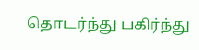தொடர்ந்து பகிர்ந்து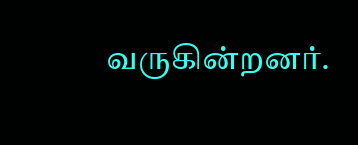வருகின்றனர்.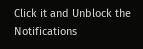Click it and Unblock the Notifications